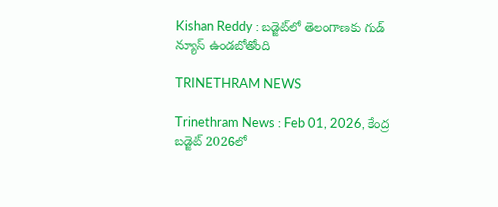Kishan Reddy : బడ్జెట్‌లో తెలంగాణకు గుడ్ న్యూస్ ఉండబోతోంది

TRINETHRAM NEWS

Trinethram News : Feb 01, 2026, కేంద్ర బడ్జెట్‌ 2026లో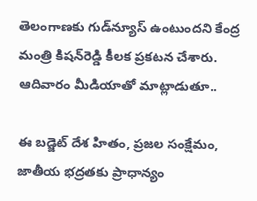తెలంగాణకు గుడ్‌న్యూస్‌ ఉంటుందని కేంద్ర మంత్రి కిషన్‌రెడ్డి కీలక ప్రకటన చేశారు. ఆదివారం మీడియాతో మాట్లాడుతూ..

ఈ బడ్జెట్‌ దేశ హితం, ప్రజల సంక్షేమం, జాతీయ భద్రతకు ప్రాధాన్యం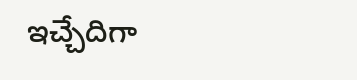ఇచ్చేదిగా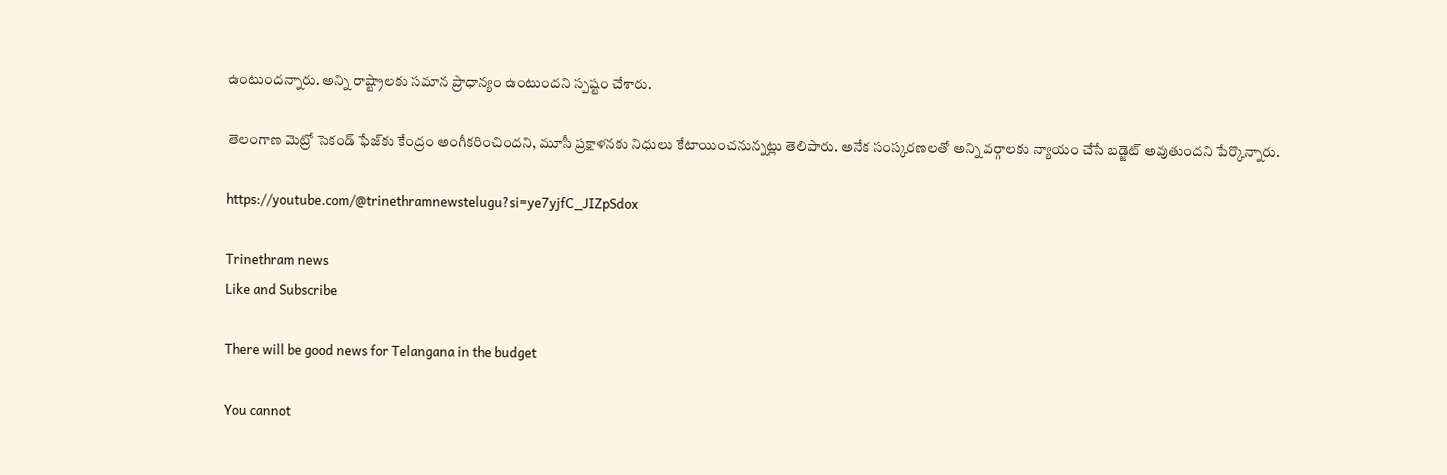ఉంటుందన్నారు. అన్ని రాష్ట్రాలకు సమాన ప్రాధాన్యం ఉంటుందని స్పష్టం చేశారు.

తెలంగాణ మెట్రో సెకండ్‌ ఫేజ్‌కు కేంద్రం అంగీకరించిందని, మూసీ ప్రక్షాళనకు నిధులు కేటాయించనున్నట్లు తెలిపారు. అనేక సంస్కరణలతో అన్ని వర్గాలకు న్యాయం చేసే బడ్జెట్‌ అవుతుందని పేర్కొన్నారు.

https://youtube.com/@trinethramnewstelugu?si=ye7yjfC_JIZpSdox

Trinethram news
Like and Subscribe

There will be good news for Telangana in the budget

You cannot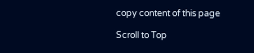copy content of this page

Scroll to Top